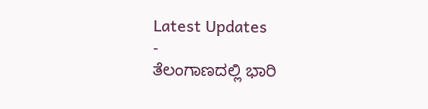Latest Updates
-
ತೆಲಂಗಾಣದಲ್ಲಿ ಭಾರಿ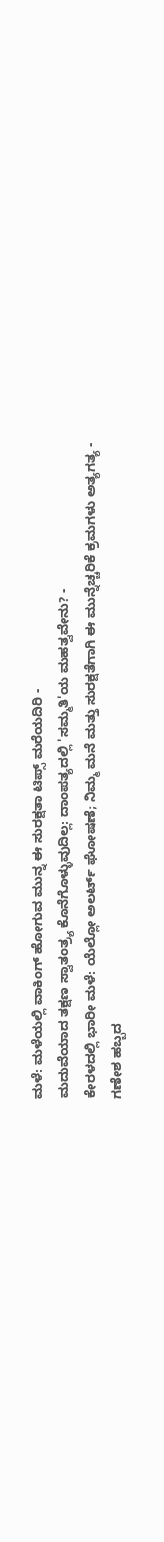ಮಳೆ: ಮಳೆಯಲ್ಲಿ ವಾಕಿಂಗ್ ಹೋಗುವ ಮುನ್ನ ಈ ಸುರಕ್ಷತಾ ಟಿಪ್ಸ್ ಮರೆಯದಿರಿ -
ಮದುವೆಯಾದ ತಕ್ಷಣ ಸ್ವಾತಂತ್ರ್ಯ ಕೊನೆಗೊಳ್ಳುವುದಿಲ್ಲ: ದಾಂಪತ್ಯದಲ್ಲಿ 'ಸಮ್ಮತಿ'ಯ ಮಹತ್ವವೇನು? -
ಕೇರಳದಲ್ಲಿ ಭಾರೀ ಮಳೆ: ಯೆಲ್ಲೋ ಅಲರ್ಟ್ ಘೋಷಣೆ; ನಿಮ್ಮ ಮನೆ ಮತ್ತು ಸುರಕ್ಷತೆಗಾಗಿ ಈ ಮುನ್ನೆಚ್ಚರಿಕೆ ಕ್ರಮಗಳು ಅತ್ಯಗತ್ಯ -
ಗಣೇಶ ಹಬ್ಬದ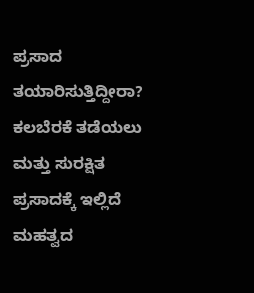ಪ್ರಸಾದ ತಯಾರಿಸುತ್ತಿದ್ದೀರಾ? ಕಲಬೆರಕೆ ತಡೆಯಲು ಮತ್ತು ಸುರಕ್ಷಿತ ಪ್ರಸಾದಕ್ಕೆ ಇಲ್ಲಿದೆ ಮಹತ್ವದ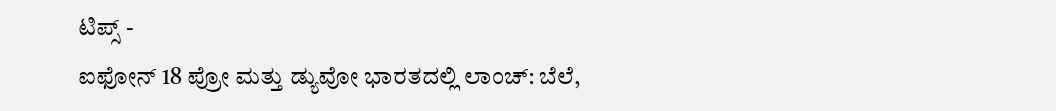ಟಿಪ್ಸ್ -
ಐಫೋನ್ 18 ಪ್ರೋ ಮತ್ತು ಡ್ಯುವೋ ಭಾರತದಲ್ಲಿ ಲಾಂಚ್: ಬೆಲೆ,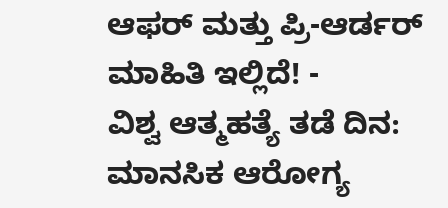ಆಫರ್ ಮತ್ತು ಪ್ರಿ-ಆರ್ಡರ್ ಮಾಹಿತಿ ಇಲ್ಲಿದೆ! -
ವಿಶ್ವ ಆತ್ಮಹತ್ಯೆ ತಡೆ ದಿನ: ಮಾನಸಿಕ ಆರೋಗ್ಯ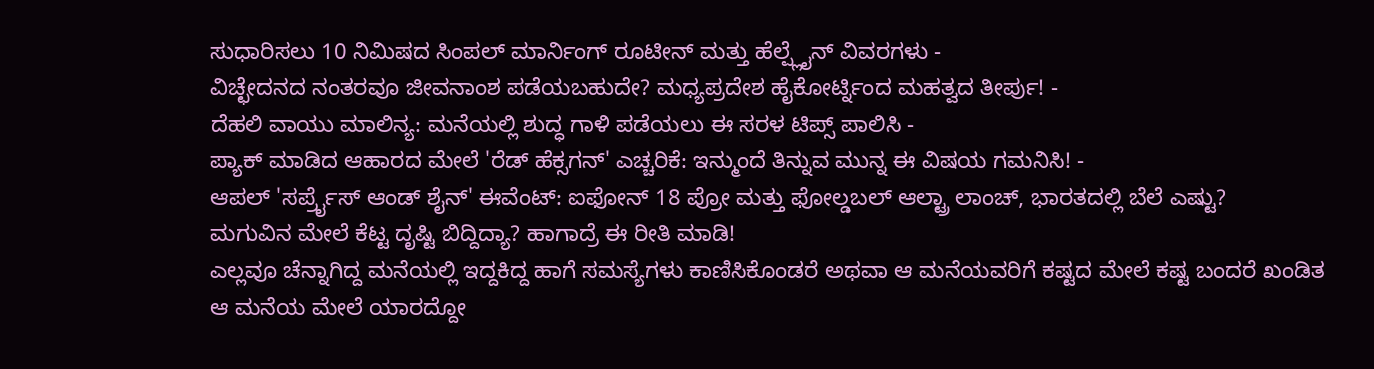ಸುಧಾರಿಸಲು 10 ನಿಮಿಷದ ಸಿಂಪಲ್ ಮಾರ್ನಿಂಗ್ ರೂಟೀನ್ ಮತ್ತು ಹೆಲ್ಪ್ಲೈನ್ ವಿವರಗಳು -
ವಿಚ್ಛೇದನದ ನಂತರವೂ ಜೀವನಾಂಶ ಪಡೆಯಬಹುದೇ? ಮಧ್ಯಪ್ರದೇಶ ಹೈಕೋರ್ಟ್ನಿಂದ ಮಹತ್ವದ ತೀರ್ಪು! -
ದೆಹಲಿ ವಾಯು ಮಾಲಿನ್ಯ: ಮನೆಯಲ್ಲಿ ಶುದ್ಧ ಗಾಳಿ ಪಡೆಯಲು ಈ ಸರಳ ಟಿಪ್ಸ್ ಪಾಲಿಸಿ -
ಪ್ಯಾಕ್ ಮಾಡಿದ ಆಹಾರದ ಮೇಲೆ 'ರೆಡ್ ಹೆಕ್ಸಗನ್' ಎಚ್ಚರಿಕೆ: ಇನ್ಮುಂದೆ ತಿನ್ನುವ ಮುನ್ನ ಈ ವಿಷಯ ಗಮನಿಸಿ! -
ಆಪಲ್ 'ಸರ್ಪ್ರೈಸ್ ಆಂಡ್ ಶೈನ್' ಈವೆಂಟ್: ಐಫೋನ್ 18 ಪ್ರೋ ಮತ್ತು ಫೋಲ್ಡಬಲ್ ಆಲ್ಟ್ರಾ ಲಾಂಚ್, ಭಾರತದಲ್ಲಿ ಬೆಲೆ ಎಷ್ಟು?
ಮಗುವಿನ ಮೇಲೆ ಕೆಟ್ಟ ದೃಷ್ಟಿ ಬಿದ್ದಿದ್ಯಾ? ಹಾಗಾದ್ರೆ ಈ ರೀತಿ ಮಾಡಿ!
ಎಲ್ಲವೂ ಚೆನ್ನಾಗಿದ್ದ ಮನೆಯಲ್ಲಿ ಇದ್ದಕಿದ್ದ ಹಾಗೆ ಸಮಸ್ಯೆಗಳು ಕಾಣಿಸಿಕೊಂಡರೆ ಅಥವಾ ಆ ಮನೆಯವರಿಗೆ ಕಷ್ಟದ ಮೇಲೆ ಕಷ್ಟ ಬಂದರೆ ಖಂಡಿತ ಆ ಮನೆಯ ಮೇಲೆ ಯಾರದ್ದೋ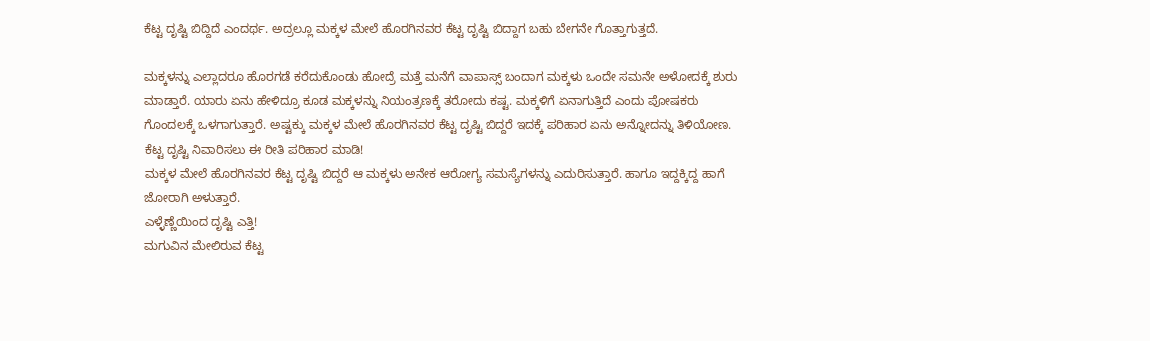ಕೆಟ್ಟ ದೃಷ್ಟಿ ಬಿದ್ದಿದೆ ಎಂದರ್ಥ. ಅದ್ರಲ್ಲೂ ಮಕ್ಕಳ ಮೇಲೆ ಹೊರಗಿನವರ ಕೆಟ್ಟ ದೃಷ್ಟಿ ಬಿದ್ದಾಗ ಬಹು ಬೇಗನೇ ಗೊತ್ತಾಗುತ್ತದೆ.

ಮಕ್ಕಳನ್ನು ಎಲ್ಲಾದರೂ ಹೊರಗಡೆ ಕರೆದುಕೊಂಡು ಹೋದ್ರೆ ಮತ್ತೆ ಮನೆಗೆ ವಾಪಾಸ್ಸ್ ಬಂದಾಗ ಮಕ್ಕಳು ಒಂದೇ ಸಮನೇ ಅಳೋದಕ್ಕೆ ಶುರು ಮಾಡ್ತಾರೆ. ಯಾರು ಏನು ಹೇಳಿದ್ರೂ ಕೂಡ ಮಕ್ಕಳನ್ನು ನಿಯಂತ್ರಣಕ್ಕೆ ತರೋದು ಕಷ್ಟ. ಮಕ್ಕಳಿಗೆ ಏನಾಗುತ್ತಿದೆ ಎಂದು ಪೋಷಕರು ಗೊಂದಲಕ್ಕೆ ಒಳಗಾಗುತ್ತಾರೆ. ಅಷ್ಟಕ್ಕು ಮಕ್ಕಳ ಮೇಲೆ ಹೊರಗಿನವರ ಕೆಟ್ಟ ದೃಷ್ಟಿ ಬಿದ್ದರೆ ಇದಕ್ಕೆ ಪರಿಹಾರ ಏನು ಅನ್ನೋದನ್ನು ತಿಳಿಯೋಣ.
ಕೆಟ್ಟ ದೃಷ್ಟಿ ನಿವಾರಿಸಲು ಈ ರೀತಿ ಪರಿಹಾರ ಮಾಡಿ!
ಮಕ್ಕಳ ಮೇಲೆ ಹೊರಗಿನವರ ಕೆಟ್ಟ ದೃಷ್ಟಿ ಬಿದ್ದರೆ ಆ ಮಕ್ಕಳು ಅನೇಕ ಆರೋಗ್ಯ ಸಮಸ್ಯೆಗಳನ್ನು ಎದುರಿಸುತ್ತಾರೆ. ಹಾಗೂ ಇದ್ದಕ್ಕಿದ್ದ ಹಾಗೆ ಜೋರಾಗಿ ಅಳುತ್ತಾರೆ.
ಎಳ್ಳೆಣ್ಣೆಯಿಂದ ದೃಷ್ಟಿ ಎತ್ತಿ!
ಮಗುವಿನ ಮೇಲಿರುವ ಕೆಟ್ಟ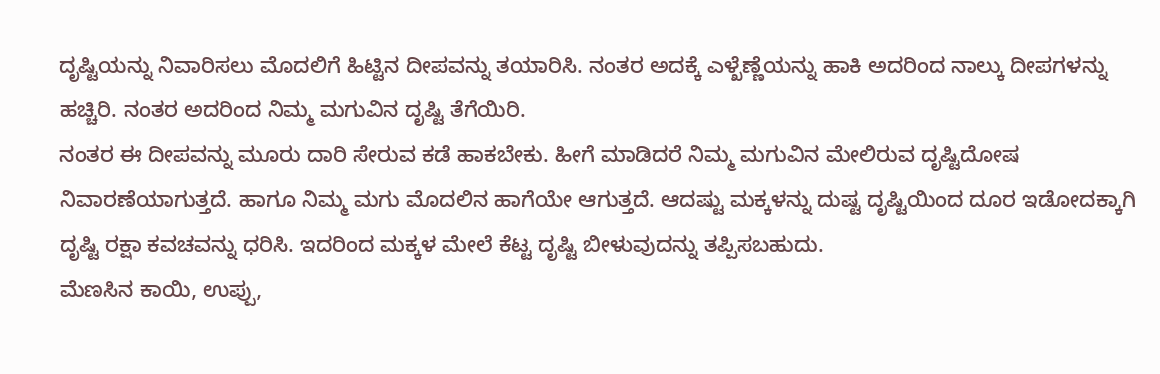ದೃಷ್ಟಿಯನ್ನು ನಿವಾರಿಸಲು ಮೊದಲಿಗೆ ಹಿಟ್ಟಿನ ದೀಪವನ್ನು ತಯಾರಿಸಿ. ನಂತರ ಅದಕ್ಕೆ ಎಳ್ಖೆಣ್ಣೆಯನ್ನು ಹಾಕಿ ಅದರಿಂದ ನಾಲ್ಕು ದೀಪಗಳನ್ನು ಹಚ್ಚಿರಿ. ನಂತರ ಅದರಿಂದ ನಿಮ್ಮ ಮಗುವಿನ ದೃಷ್ಟಿ ತೆಗೆಯಿರಿ.
ನಂತರ ಈ ದೀಪವನ್ನು ಮೂರು ದಾರಿ ಸೇರುವ ಕಡೆ ಹಾಕಬೇಕು. ಹೀಗೆ ಮಾಡಿದರೆ ನಿಮ್ಮ ಮಗುವಿನ ಮೇಲಿರುವ ದೃಷ್ಟಿದೋಷ ನಿವಾರಣೆಯಾಗುತ್ತದೆ. ಹಾಗೂ ನಿಮ್ಮ ಮಗು ಮೊದಲಿನ ಹಾಗೆಯೇ ಆಗುತ್ತದೆ. ಆದಷ್ಟು ಮಕ್ಕಳನ್ನು ದುಷ್ಟ ದೃಷ್ಟಿಯಿಂದ ದೂರ ಇಡೋದಕ್ಕಾಗಿ ದೃಷ್ಟಿ ರಕ್ಷಾ ಕವಚವನ್ನು ಧರಿಸಿ. ಇದರಿಂದ ಮಕ್ಕಳ ಮೇಲೆ ಕೆಟ್ಟ ದೃಷ್ಟಿ ಬೀಳುವುದನ್ನು ತಪ್ಪಿಸಬಹುದು.
ಮೆಣಸಿನ ಕಾಯಿ, ಉಪ್ಪು,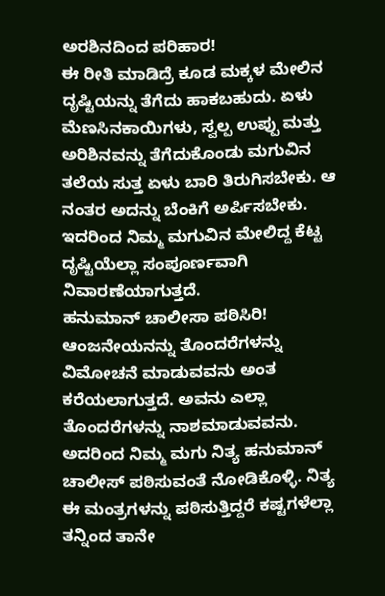ಅರಶಿನದಿಂದ ಪರಿಹಾರ!
ಈ ರೀತಿ ಮಾಡಿದ್ರೆ ಕೂಡ ಮಕ್ಕಳ ಮೇಲಿನ ದೃಷ್ಟಿಯನ್ನು ತೆಗೆದು ಹಾಕಬಹುದು. ಏಳು ಮೆಣಸಿನಕಾಯಿಗಳು, ಸ್ವಲ್ಪ ಉಪ್ಪು ಮತ್ತು ಅರಿಶಿನವನ್ನು ತೆಗೆದುಕೊಂಡು ಮಗುವಿನ ತಲೆಯ ಸುತ್ತ ಏಳು ಬಾರಿ ತಿರುಗಿಸಬೇಕು. ಆ ನಂತರ ಅದನ್ನು ಬೆಂಕಿಗೆ ಅರ್ಪಿಸಬೇಕು. ಇದರಿಂದ ನಿಮ್ಮ ಮಗುವಿನ ಮೇಲಿದ್ದ ಕೆಟ್ಟ ದೃಷ್ಟಿಯೆಲ್ಲಾ ಸಂಪೂರ್ಣವಾಗಿ ನಿವಾರಣೆಯಾಗುತ್ತದೆ.
ಹನುಮಾನ್ ಚಾಲೀಸಾ ಪಠಿಸಿರಿ!
ಆಂಜನೇಯನನ್ನು ತೊಂದರೆಗಳನ್ನು ವಿಮೋಚನೆ ಮಾಡುವವನು ಅಂತ ಕರೆಯಲಾಗುತ್ತದೆ. ಅವನು ಎಲ್ಲಾ ತೊಂದರೆಗಳನ್ನು ನಾಶಮಾಡುವವನು. ಅದರಿಂದ ನಿಮ್ಮ ಮಗು ನಿತ್ಯ ಹನುಮಾನ್ ಚಾಲೀಸ್ ಪಠಿಸುವಂತೆ ನೋಡಿಕೊಳ್ಳಿ. ನಿತ್ಯ ಈ ಮಂತ್ರಗಳನ್ನು ಪಠಿಸುತ್ತಿದ್ದರೆ ಕಷ್ಟಗಳೆಲ್ಲಾ ತನ್ನಿಂದ ತಾನೇ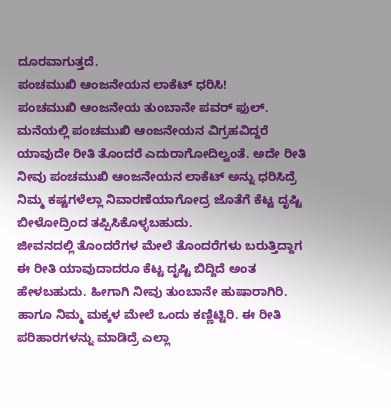ದೂರವಾಗುತ್ತದೆ.
ಪಂಚಮುಖಿ ಆಂಜನೇಯನ ಲಾಕೆಟ್ ಧರಿಸಿ!
ಪಂಚಮುಖಿ ಆಂಜನೇಯ ತುಂಬಾನೇ ಪವರ್ ಫುಲ್. ಮನೆಯಲ್ಲಿ ಪಂಚಮುಖಿ ಆಂಜನೇಯನ ವಿಗ್ರಹವಿದ್ದರೆ ಯಾವುದೇ ರೀತಿ ತೊಂದರೆ ಎದುರಾಗೋದಿಲ್ವಂತೆ. ಅದೇ ರೀತಿ ನೀವು ಪಂಚಮುಖಿ ಆಂಜನೇಯನ ಲಾಕೆಟ್ ಅನ್ನು ಧರಿಸಿದ್ರೆ ನಿಮ್ಮ ಕಷ್ಟಗಳೆಲ್ಲಾ ನಿವಾರಣೆಯಾಗೋದ್ರ ಜೊತೆಗೆ ಕೆಟ್ಟ ದೃಷ್ಟಿ ಬೀಳೋದ್ರಿಂದ ತಪ್ಪಿಸಿಕೊಳ್ಳಬಹುದು.
ಜೀವನದಲ್ಲಿ ತೊಂದರೆಗಳ ಮೇಲೆ ತೊಂದರೆಗಳು ಬರುತ್ತಿದ್ದಾಗ ಈ ರೀತಿ ಯಾವುದಾದರೂ ಕೆಟ್ಟ ದೃಷ್ಟಿ ಬಿದ್ದಿದೆ ಅಂತ ಹೇಳಬಹುದು. ಹೀಗಾಗಿ ನೀವು ತುಂಬಾನೇ ಹುಷಾರಾಗಿರಿ. ಹಾಗೂ ನಿಮ್ಮ ಮಕ್ಕಳ ಮೇಲೆ ಒಂದು ಕಣ್ಣಿಟ್ಟಿರಿ. ಈ ರೀತಿ ಪರಿಹಾರಗಳನ್ನು ಮಾಡಿದ್ರೆ ಎಲ್ಲಾ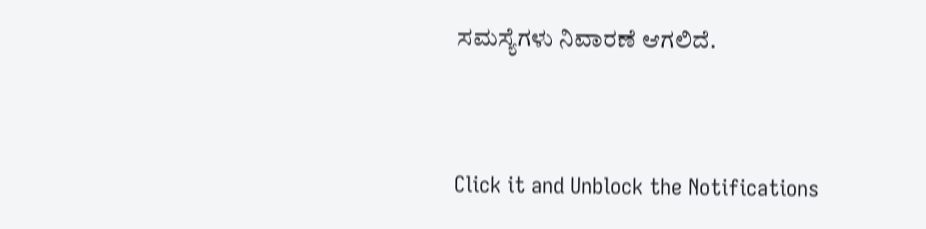ಸಮಸ್ಯೆಗಳು ನಿವಾರಣೆ ಆಗಲಿದೆ.



Click it and Unblock the Notifications